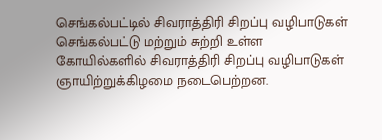செங்கல்பட்டில் சிவராத்திரி சிறப்பு வழிபாடுகள்
செங்கல்பட்டு மற்றும் சுற்றி உள்ள கோயில்களில் சிவராத்திரி சிறப்பு வழிபாடுகள் ஞாயிற்றுக்கிழமை நடைபெற்றன.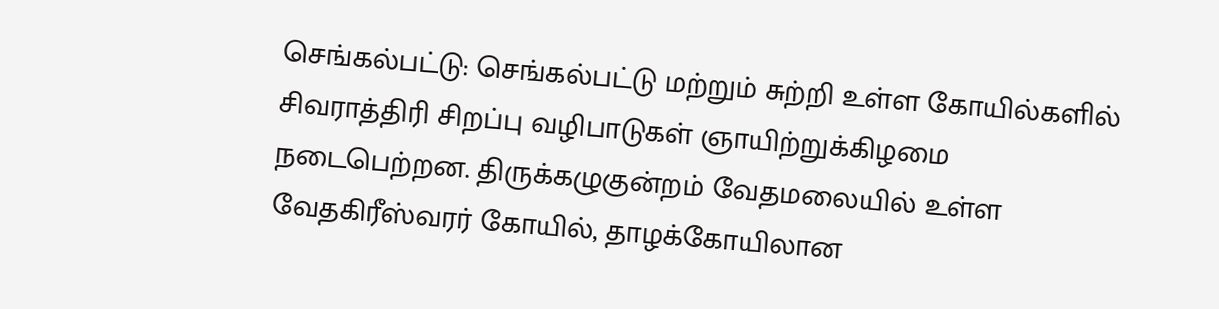செங்கல்பட்டு: செங்கல்பட்டு மற்றும் சுற்றி உள்ள கோயில்களில் சிவராத்திரி சிறப்பு வழிபாடுகள் ஞாயிற்றுக்கிழமை நடைபெற்றன. திருக்கழுகுன்றம் வேதமலையில் உள்ள வேதகிரீஸ்வரர் கோயில், தாழக்கோயிலான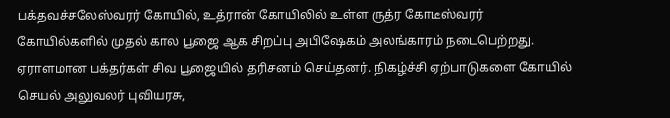பக்தவச்சலேஸ்வரர் கோயில், உத்ரான் கோயிலில் உள்ள ருத்ர கோடீஸ்வரர் கோயில்களில் முதல் கால பூஜை ஆக சிறப்பு அபிஷேகம் அலங்காரம் நடைபெற்றது. ஏராளமான பக்தர்கள் சிவ பூஜையில் தரிசனம் செய்தனர். நிகழ்ச்சி ஏற்பாடுகளை கோயில் செயல் அலுவலர் புவியரசு,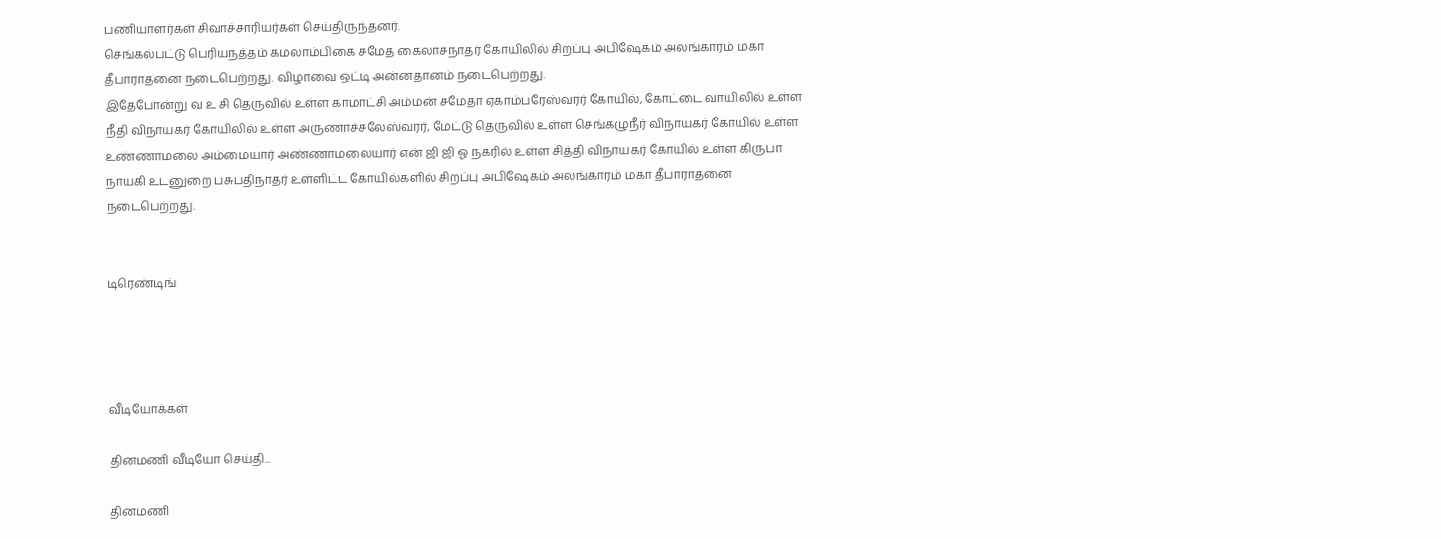பணியாளர்கள் சிவாச்சாரியர்கள் செய்திருந்தனர்.
செங்கல்பட்டு பெரியநத்தம் கமலாம்பிகை சமேத கைலாசநாதர் கோயிலில் சிறப்பு அபிஷேகம் அலங்காரம் மகா தீபாராதனை நடைபெற்றது. விழாவை ஒட்டி அன்னதானம் நடைபெற்றது.
இதேபோன்று வ உ சி தெருவில் உள்ள காமாட்சி அம்மன் சமேதா ஏகாம்பரேஸ்வரர் கோயில், கோட்டை வாயிலில் உள்ள நீதி விநாயகர் கோயிலில் உள்ள அருணாச்சலேஸ்வரர், மேட்டு தெருவில் உள்ள செங்கழுநீர் விநாயகர் கோயில் உள்ள உண்ணாமலை அம்மையார் அண்ணாமலையார் என் ஜி ஜி ஓ நகரில் உள்ள சித்தி விநாயகர் கோயில் உள்ள கிருபா நாயகி உடனுறை பசுபதிநாதர் உள்ளிட்ட கோயில்களில் சிறப்பு அபிஷேகம் அலங்காரம் மகா தீபாராதனை நடைபெற்றது.


டிரெண்டிங்




வீடியோக்கள்

தினமணி வீடியோ செய்தி...

தினமணி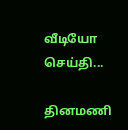வீடியோ செய்தி...

தினமணி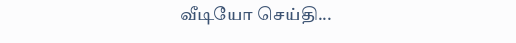வீடியோ செய்தி...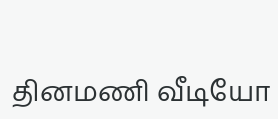தினமணி வீடியோ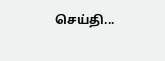செய்தி...